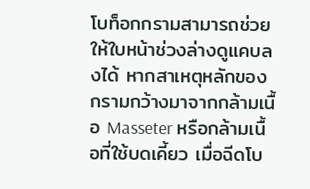โบท็อกกรามสามารถช่วยให้ใบหน้าช่วงล่างดูแคบลงได้ หากสาเหตุหลักของกรามกว้างมาจากกล้ามเนื้อ Masseter หรือกล้ามเนื้อที่ใช้บดเคี้ยว เมื่อฉีดโบ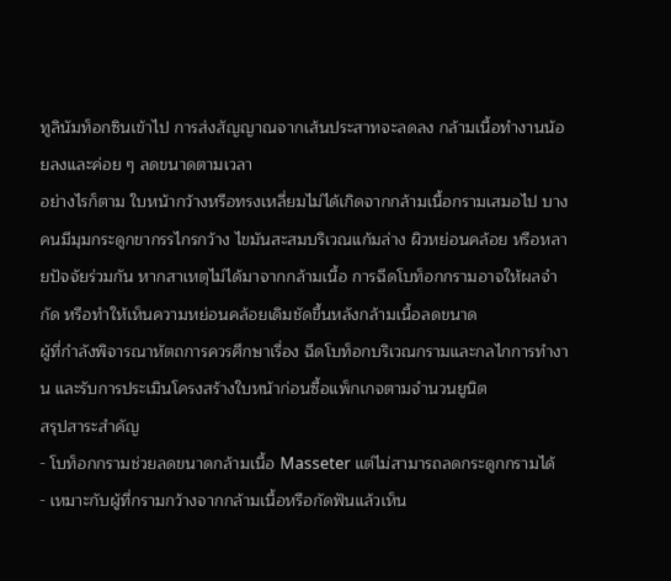ทูลินัมท็อกซินเข้าไป การส่งสัญญาณจากเส้นประสาทจะลดลง กล้ามเนื้อทำงานน้อยลงและค่อย ๆ ลดขนาดตามเวลา
อย่างไรก็ตาม ใบหน้ากว้างหรือทรงเหลี่ยมไม่ได้เกิดจากกล้ามเนื้อกรามเสมอไป บางคนมีมุมกระดูกขากรรไกรกว้าง ไขมันสะสมบริเวณแก้มล่าง ผิวหย่อนคล้อย หรือหลายปัจจัยร่วมกัน หากสาเหตุไม่ได้มาจากกล้ามเนื้อ การฉีดโบท็อกกรามอาจให้ผลจำกัด หรือทำให้เห็นความหย่อนคล้อยเดิมชัดขึ้นหลังกล้ามเนื้อลดขนาด
ผู้ที่กำลังพิจารณาหัตถการควรศึกษาเรื่อง ฉีดโบท็อกบริเวณกรามและกลไกการทำงาน และรับการประเมินโครงสร้างใบหน้าก่อนซื้อแพ็กเกจตามจำนวนยูนิต
สรุปสาระสำคัญ
- โบท็อกกรามช่วยลดขนาดกล้ามเนื้อ Masseter แต่ไม่สามารถลดกระดูกกรามได้
- เหมาะกับผู้ที่กรามกว้างจากกล้ามเนื้อหรือกัดฟันแล้วเห็น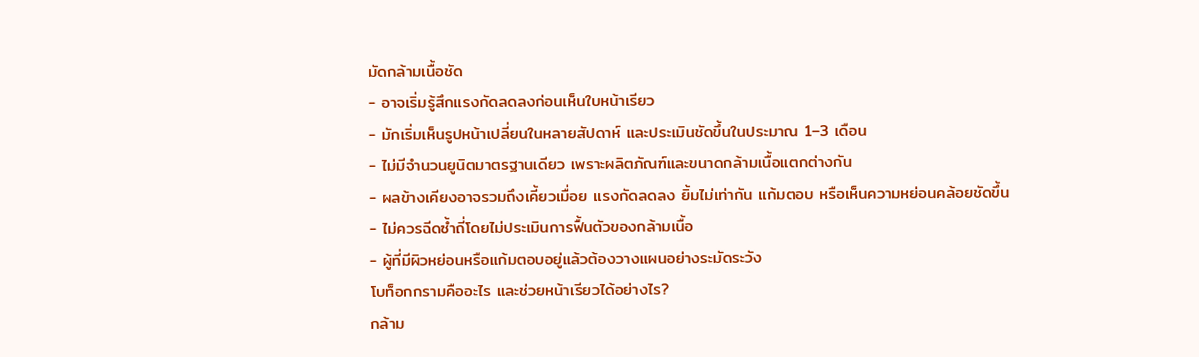มัดกล้ามเนื้อชัด
- อาจเริ่มรู้สึกแรงกัดลดลงก่อนเห็นใบหน้าเรียว
- มักเริ่มเห็นรูปหน้าเปลี่ยนในหลายสัปดาห์ และประเมินชัดขึ้นในประมาณ 1–3 เดือน
- ไม่มีจำนวนยูนิตมาตรฐานเดียว เพราะผลิตภัณฑ์และขนาดกล้ามเนื้อแตกต่างกัน
- ผลข้างเคียงอาจรวมถึงเคี้ยวเมื่อย แรงกัดลดลง ยิ้มไม่เท่ากัน แก้มตอบ หรือเห็นความหย่อนคล้อยชัดขึ้น
- ไม่ควรฉีดซ้ำถี่โดยไม่ประเมินการฟื้นตัวของกล้ามเนื้อ
- ผู้ที่มีผิวหย่อนหรือแก้มตอบอยู่แล้วต้องวางแผนอย่างระมัดระวัง
โบท็อกกรามคืออะไร และช่วยหน้าเรียวได้อย่างไร?
กล้าม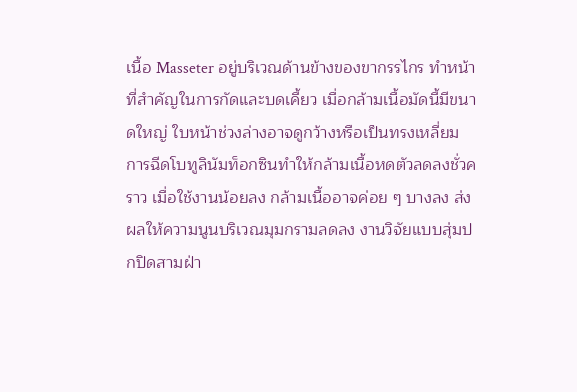เนื้อ Masseter อยู่บริเวณด้านข้างของขากรรไกร ทำหน้าที่สำคัญในการกัดและบดเคี้ยว เมื่อกล้ามเนื้อมัดนี้มีขนาดใหญ่ ใบหน้าช่วงล่างอาจดูกว้างหรือเป็นทรงเหลี่ยม
การฉีดโบทูลินัมท็อกซินทำให้กล้ามเนื้อหดตัวลดลงชั่วคราว เมื่อใช้งานน้อยลง กล้ามเนื้ออาจค่อย ๆ บางลง ส่งผลให้ความนูนบริเวณมุมกรามลดลง งานวิจัยแบบสุ่มปกปิดสามฝ่า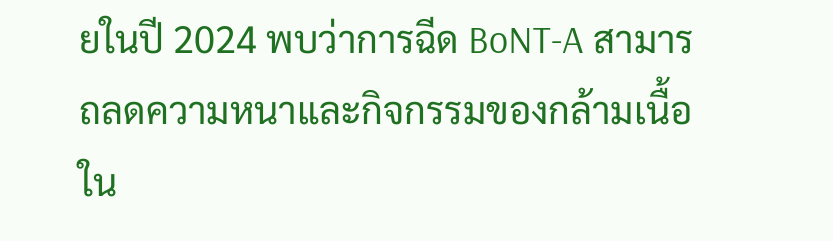ยในปี 2024 พบว่าการฉีด BoNT-A สามารถลดความหนาและกิจกรรมของกล้ามเนื้อใน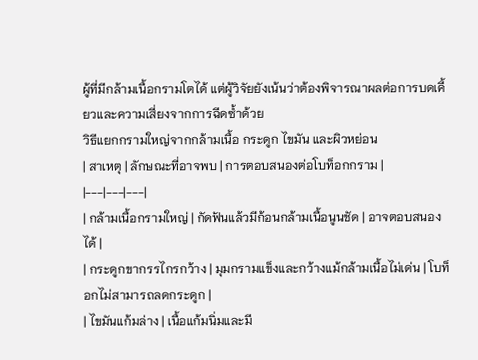ผู้ที่มีกล้ามเนื้อกรามโตได้ แต่ผู้วิจัยยังเน้นว่าต้องพิจารณาผลต่อการบดเคี้ยวและความเสี่ยงจากการฉีดซ้ำด้วย
วิธีแยกกรามใหญ่จากกล้ามเนื้อ กระดูก ไขมัน และผิวหย่อน
| สาเหตุ | ลักษณะที่อาจพบ | การตอบสนองต่อโบท็อกกราม |
|---|---|---|
| กล้ามเนื้อกรามใหญ่ | กัดฟันแล้วมีก้อนกล้ามเนื้อนูนชัด | อาจตอบสนองได้ |
| กระดูกขากรรไกรกว้าง | มุมกรามแข็งและกว้างแม้กล้ามเนื้อไม่เด่น | โบท็อกไม่สามารถลดกระดูก |
| ไขมันแก้มล่าง | เนื้อแก้มนิ่มและมี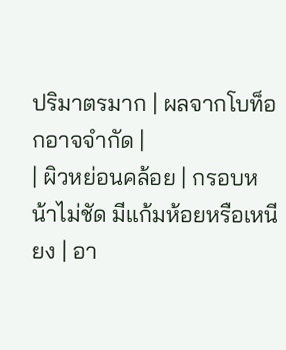ปริมาตรมาก | ผลจากโบท็อกอาจจำกัด |
| ผิวหย่อนคล้อย | กรอบหน้าไม่ชัด มีแก้มห้อยหรือเหนียง | อา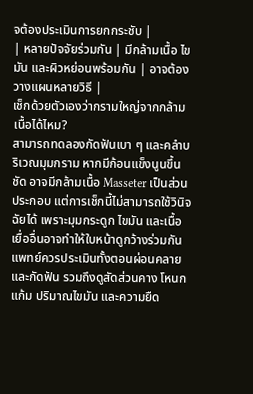จต้องประเมินการยกกระชับ |
| หลายปัจจัยร่วมกัน | มีกล้ามเนื้อ ไขมัน และผิวหย่อนพร้อมกัน | อาจต้องวางแผนหลายวิธี |
เช็กด้วยตัวเองว่ากรามใหญ่จากกล้ามเนื้อได้ไหม?
สามารถทดลองกัดฟันเบา ๆ และคลำบริเวณมุมกราม หากมีก้อนแข็งนูนขึ้นชัด อาจมีกล้ามเนื้อ Masseter เป็นส่วนประกอบ แต่การเช็กนี้ไม่สามารถใช้วินิจฉัยได้ เพราะมุมกระดูก ไขมัน และเนื้อเยื่ออื่นอาจทำให้ใบหน้าดูกว้างร่วมกัน
แพทย์ควรประเมินทั้งตอนผ่อนคลายและกัดฟัน รวมถึงดูสัดส่วนคาง โหนกแก้ม ปริมาณไขมัน และความยืด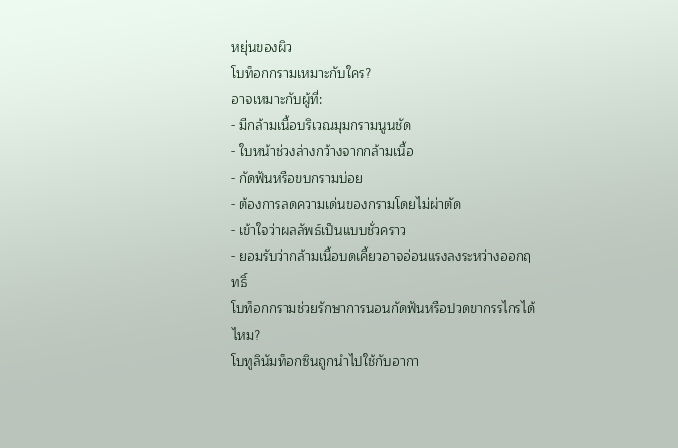หยุ่นของผิว
โบท็อกกรามเหมาะกับใคร?
อาจเหมาะกับผู้ที่:
- มีกล้ามเนื้อบริเวณมุมกรามนูนชัด
- ใบหน้าช่วงล่างกว้างจากกล้ามเนื้อ
- กัดฟันหรือขบกรามบ่อย
- ต้องการลดความเด่นของกรามโดยไม่ผ่าตัด
- เข้าใจว่าผลลัพธ์เป็นแบบชั่วคราว
- ยอมรับว่ากล้ามเนื้อบดเคี้ยวอาจอ่อนแรงลงระหว่างออกฤทธิ์
โบท็อกกรามช่วยรักษาการนอนกัดฟันหรือปวดขากรรไกรได้ไหม?
โบทูลินัมท็อกซินถูกนำไปใช้กับอากา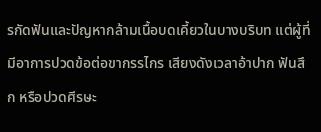รกัดฟันและปัญหากล้ามเนื้อบดเคี้ยวในบางบริบท แต่ผู้ที่มีอาการปวดข้อต่อขากรรไกร เสียงดังเวลาอ้าปาก ฟันสึก หรือปวดศีรษะ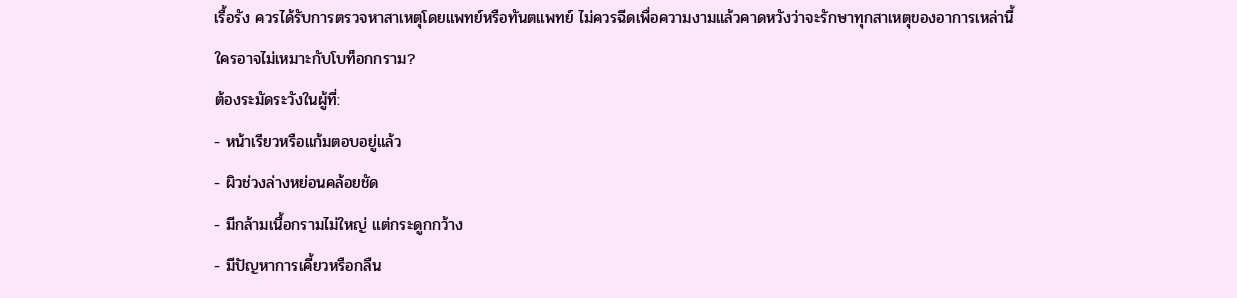เรื้อรัง ควรได้รับการตรวจหาสาเหตุโดยแพทย์หรือทันตแพทย์ ไม่ควรฉีดเพื่อความงามแล้วคาดหวังว่าจะรักษาทุกสาเหตุของอาการเหล่านี้
ใครอาจไม่เหมาะกับโบท็อกกราม?
ต้องระมัดระวังในผู้ที่:
- หน้าเรียวหรือแก้มตอบอยู่แล้ว
- ผิวช่วงล่างหย่อนคล้อยชัด
- มีกล้ามเนื้อกรามไม่ใหญ่ แต่กระดูกกว้าง
- มีปัญหาการเคี้ยวหรือกลืน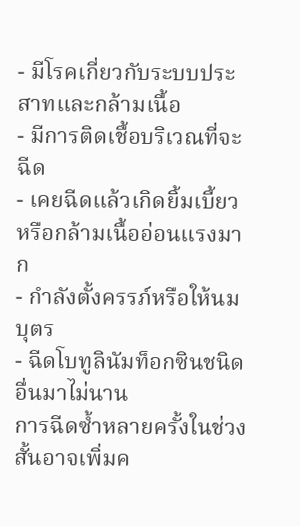- มีโรคเกี่ยวกับระบบประสาทและกล้ามเนื้อ
- มีการติดเชื้อบริเวณที่จะฉีด
- เคยฉีดแล้วเกิดยิ้มเบี้ยวหรือกล้ามเนื้ออ่อนแรงมาก
- กำลังตั้งครรภ์หรือให้นมบุตร
- ฉีดโบทูลินัมท็อกซินชนิดอื่นมาไม่นาน
การฉีดซ้ำหลายครั้งในช่วงสั้นอาจเพิ่มค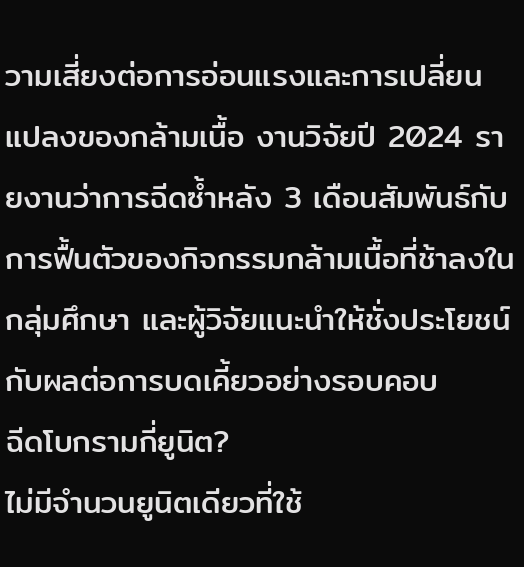วามเสี่ยงต่อการอ่อนแรงและการเปลี่ยนแปลงของกล้ามเนื้อ งานวิจัยปี 2024 รายงานว่าการฉีดซ้ำหลัง 3 เดือนสัมพันธ์กับการฟื้นตัวของกิจกรรมกล้ามเนื้อที่ช้าลงในกลุ่มศึกษา และผู้วิจัยแนะนำให้ชั่งประโยชน์กับผลต่อการบดเคี้ยวอย่างรอบคอบ
ฉีดโบกรามกี่ยูนิต?
ไม่มีจำนวนยูนิตเดียวที่ใช้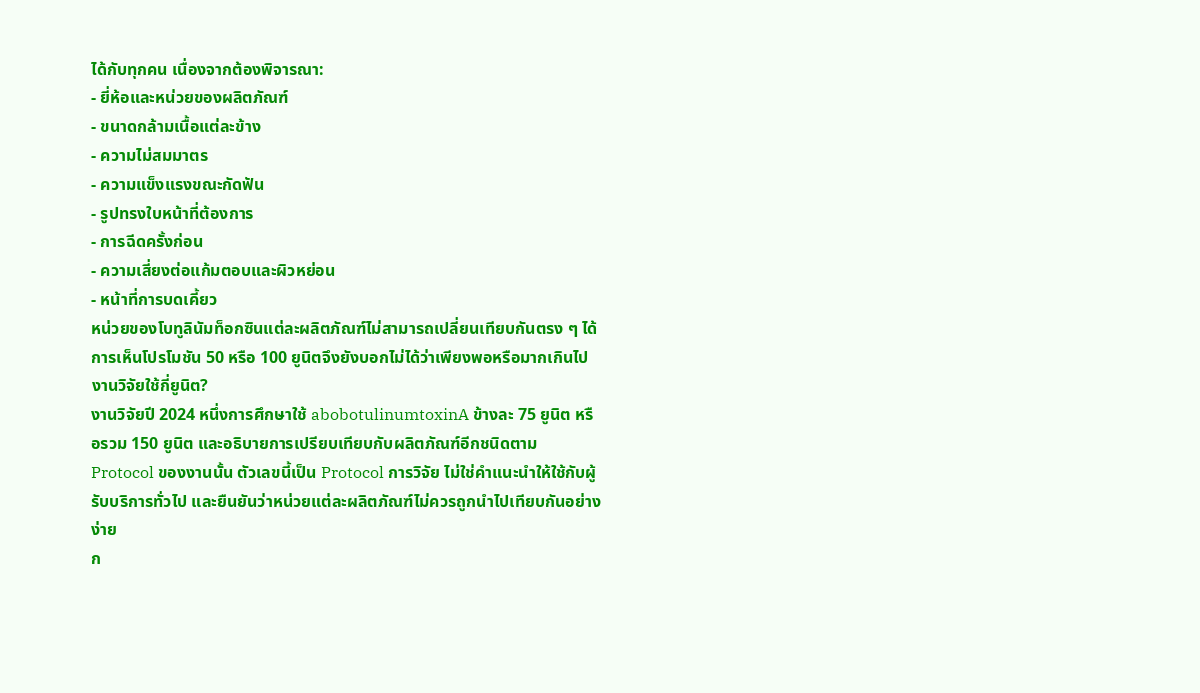ได้กับทุกคน เนื่องจากต้องพิจารณา:
- ยี่ห้อและหน่วยของผลิตภัณฑ์
- ขนาดกล้ามเนื้อแต่ละข้าง
- ความไม่สมมาตร
- ความแข็งแรงขณะกัดฟัน
- รูปทรงใบหน้าที่ต้องการ
- การฉีดครั้งก่อน
- ความเสี่ยงต่อแก้มตอบและผิวหย่อน
- หน้าที่การบดเคี้ยว
หน่วยของโบทูลินัมท็อกซินแต่ละผลิตภัณฑ์ไม่สามารถเปลี่ยนเทียบกันตรง ๆ ได้ การเห็นโปรโมชัน 50 หรือ 100 ยูนิตจึงยังบอกไม่ได้ว่าเพียงพอหรือมากเกินไป
งานวิจัยใช้กี่ยูนิต?
งานวิจัยปี 2024 หนึ่งการศึกษาใช้ abobotulinumtoxinA ข้างละ 75 ยูนิต หรือรวม 150 ยูนิต และอธิบายการเปรียบเทียบกับผลิตภัณฑ์อีกชนิดตาม Protocol ของงานนั้น ตัวเลขนี้เป็น Protocol การวิจัย ไม่ใช่คำแนะนำให้ใช้กับผู้รับบริการทั่วไป และยืนยันว่าหน่วยแต่ละผลิตภัณฑ์ไม่ควรถูกนำไปเทียบกันอย่างง่าย
ก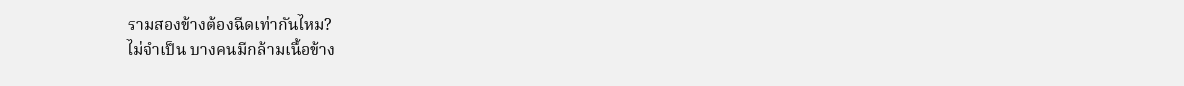รามสองข้างต้องฉีดเท่ากันไหม?
ไม่จำเป็น บางคนมีกล้ามเนื้อข้าง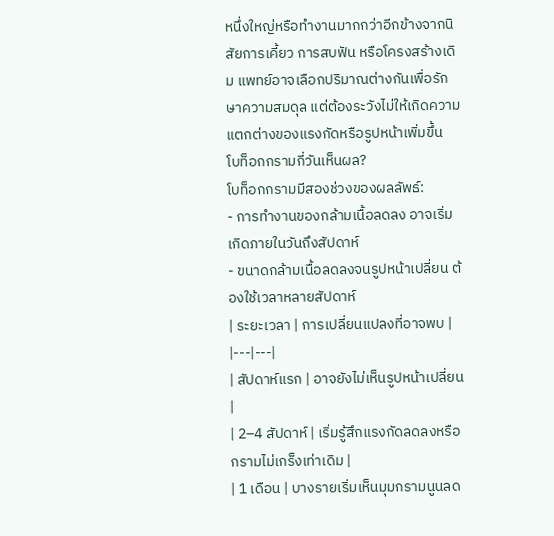หนึ่งใหญ่หรือทำงานมากกว่าอีกข้างจากนิสัยการเคี้ยว การสบฟัน หรือโครงสร้างเดิม แพทย์อาจเลือกปริมาณต่างกันเพื่อรักษาความสมดุล แต่ต้องระวังไม่ให้เกิดความแตกต่างของแรงกัดหรือรูปหน้าเพิ่มขึ้น
โบท็อกกรามกี่วันเห็นผล?
โบท็อกกรามมีสองช่วงของผลลัพธ์:
- การทำงานของกล้ามเนื้อลดลง อาจเริ่มเกิดภายในวันถึงสัปดาห์
- ขนาดกล้ามเนื้อลดลงจนรูปหน้าเปลี่ยน ต้องใช้เวลาหลายสัปดาห์
| ระยะเวลา | การเปลี่ยนแปลงที่อาจพบ |
|---|---|
| สัปดาห์แรก | อาจยังไม่เห็นรูปหน้าเปลี่ยน |
| 2–4 สัปดาห์ | เริ่มรู้สึกแรงกัดลดลงหรือกรามไม่เกร็งเท่าเดิม |
| 1 เดือน | บางรายเริ่มเห็นมุมกรามนูนลด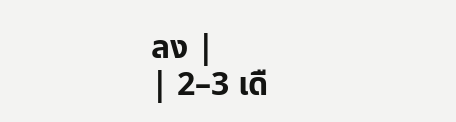ลง |
| 2–3 เดื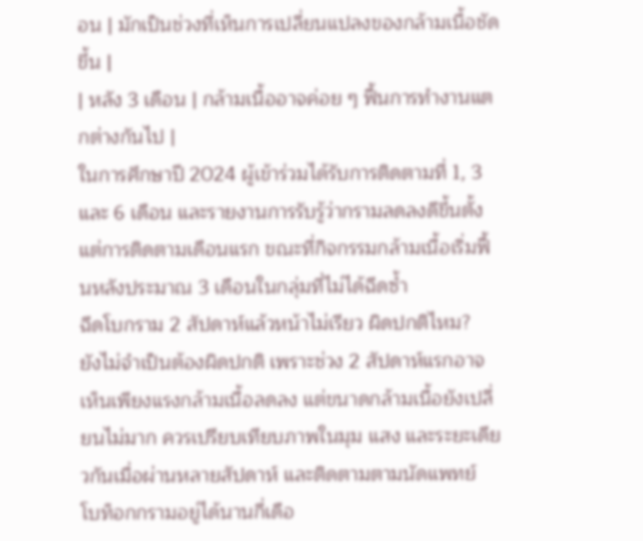อน | มักเป็นช่วงที่เห็นการเปลี่ยนแปลงของกล้ามเนื้อชัดขึ้น |
| หลัง 3 เดือน | กล้ามเนื้ออาจค่อย ๆ ฟื้นการทำงานแตกต่างกันไป |
ในการศึกษาปี 2024 ผู้เข้าร่วมได้รับการติดตามที่ 1, 3 และ 6 เดือน และรายงานการรับรู้ว่ากรามลดลงดีขึ้นตั้งแต่การติดตามเดือนแรก ขณะที่กิจกรรมกล้ามเนื้อเริ่มฟื้นหลังประมาณ 3 เดือนในกลุ่มที่ไม่ได้ฉีดซ้ำ
ฉีดโบกราม 2 สัปดาห์แล้วหน้าไม่เรียว ผิดปกติไหม?
ยังไม่จำเป็นต้องผิดปกติ เพราะช่วง 2 สัปดาห์แรกอาจเห็นเพียงแรงกล้ามเนื้อลดลง แต่ขนาดกล้ามเนื้อยังเปลี่ยนไม่มาก ควรเปรียบเทียบภาพในมุม แสง และระยะเดียวกันเมื่อผ่านหลายสัปดาห์ และติดตามตามนัดแพทย์
โบท็อกกรามอยู่ได้นานกี่เดือ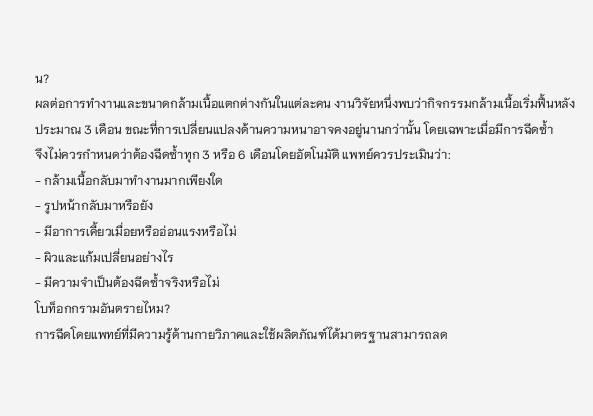น?
ผลต่อการทำงานและขนาดกล้ามเนื้อแตกต่างกันในแต่ละคน งานวิจัยหนึ่งพบว่ากิจกรรมกล้ามเนื้อเริ่มฟื้นหลังประมาณ 3 เดือน ขณะที่การเปลี่ยนแปลงด้านความหนาอาจคงอยู่นานกว่านั้น โดยเฉพาะเมื่อมีการฉีดซ้ำ
จึงไม่ควรกำหนดว่าต้องฉีดซ้ำทุก 3 หรือ 6 เดือนโดยอัตโนมัติ แพทย์ควรประเมินว่า:
- กล้ามเนื้อกลับมาทำงานมากเพียงใด
- รูปหน้ากลับมาหรือยัง
- มีอาการเคี้ยวเมื่อยหรืออ่อนแรงหรือไม่
- ผิวและแก้มเปลี่ยนอย่างไร
- มีความจำเป็นต้องฉีดซ้ำจริงหรือไม่
โบท็อกกรามอันตรายไหม?
การฉีดโดยแพทย์ที่มีความรู้ด้านกายวิภาคและใช้ผลิตภัณฑ์ได้มาตรฐานสามารถลด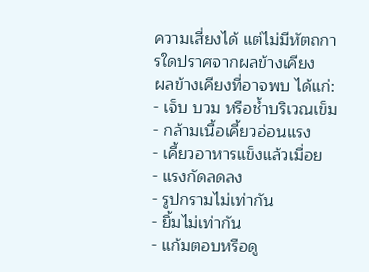ความเสี่ยงได้ แต่ไม่มีหัตถการใดปราศจากผลข้างเคียง
ผลข้างเคียงที่อาจพบ ได้แก่:
- เจ็บ บวม หรือช้ำบริเวณเข็ม
- กล้ามเนื้อเคี้ยวอ่อนแรง
- เคี้ยวอาหารแข็งแล้วเมื่อย
- แรงกัดลดลง
- รูปกรามไม่เท่ากัน
- ยิ้มไม่เท่ากัน
- แก้มตอบหรือดู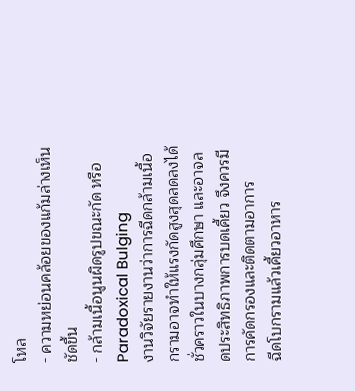โหล
- ความหย่อนคล้อยของแก้มล่างเห็นชัดขึ้น
- กล้ามเนื้อนูนผิดรูปขณะกัด หรือ Paradoxical Bulging
งานวิจัยรายงานว่าการฉีดกล้ามเนื้อกรามอาจทำให้แรงกัดสูงสุดลดลงได้ชั่วคราวในบางกลุ่มศึกษา และอาจลดประสิทธิภาพการบดเคี้ยว จึงควรมีการคัดกรองและติดตามอาการ
ฉีดโบกรามแล้วเคี้ยวอาหาร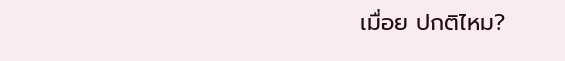เมื่อย ปกติไหม?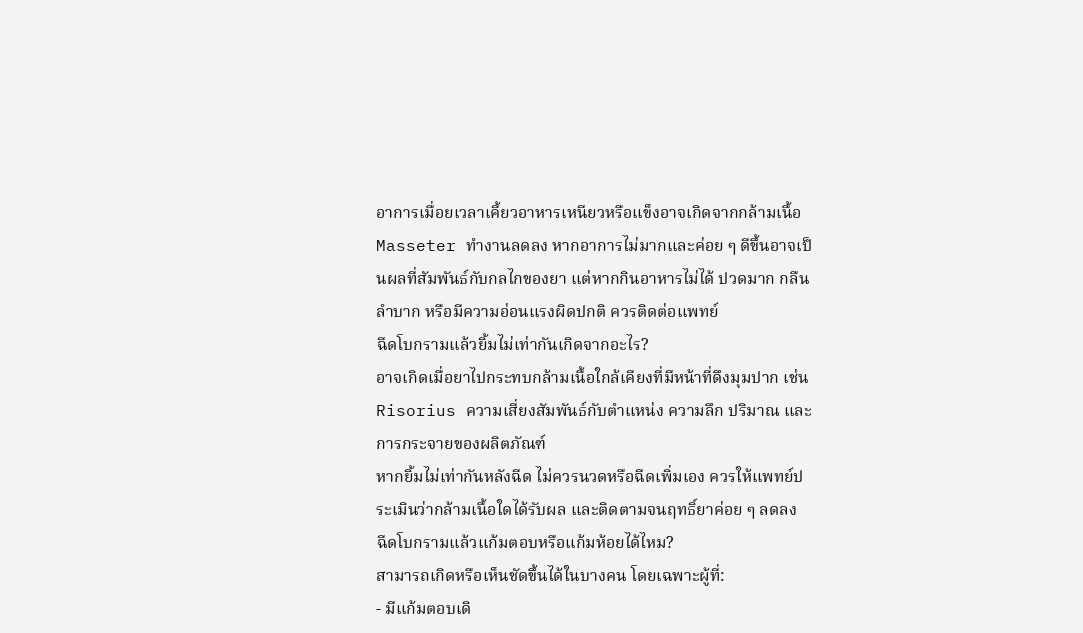อาการเมื่อยเวลาเคี้ยวอาหารเหนียวหรือแข็งอาจเกิดจากกล้ามเนื้อ Masseter ทำงานลดลง หากอาการไม่มากและค่อย ๆ ดีขึ้นอาจเป็นผลที่สัมพันธ์กับกลไกของยา แต่หากกินอาหารไม่ได้ ปวดมาก กลืนลำบาก หรือมีความอ่อนแรงผิดปกติ ควรติดต่อแพทย์
ฉีดโบกรามแล้วยิ้มไม่เท่ากันเกิดจากอะไร?
อาจเกิดเมื่อยาไปกระทบกล้ามเนื้อใกล้เคียงที่มีหน้าที่ดึงมุมปาก เช่น Risorius ความเสี่ยงสัมพันธ์กับตำแหน่ง ความลึก ปริมาณ และการกระจายของผลิตภัณฑ์
หากยิ้มไม่เท่ากันหลังฉีด ไม่ควรนวดหรือฉีดเพิ่มเอง ควรให้แพทย์ประเมินว่ากล้ามเนื้อใดได้รับผล และติดตามจนฤทธิ์ยาค่อย ๆ ลดลง
ฉีดโบกรามแล้วแก้มตอบหรือแก้มห้อยได้ไหม?
สามารถเกิดหรือเห็นชัดขึ้นได้ในบางคน โดยเฉพาะผู้ที่:
- มีแก้มตอบเดิ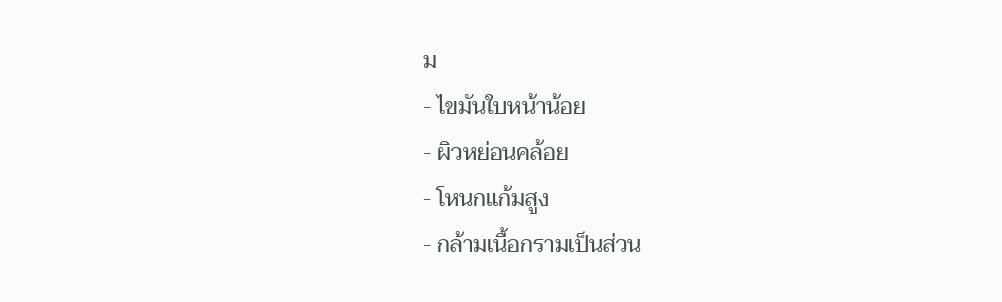ม
- ไขมันใบหน้าน้อย
- ผิวหย่อนคล้อย
- โหนกแก้มสูง
- กล้ามเนื้อกรามเป็นส่วน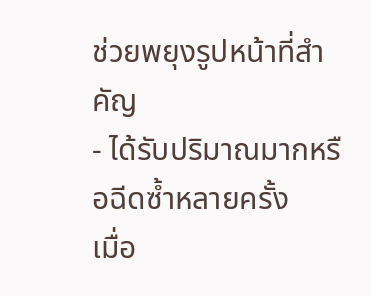ช่วยพยุงรูปหน้าที่สำคัญ
- ได้รับปริมาณมากหรือฉีดซ้ำหลายครั้ง
เมื่อ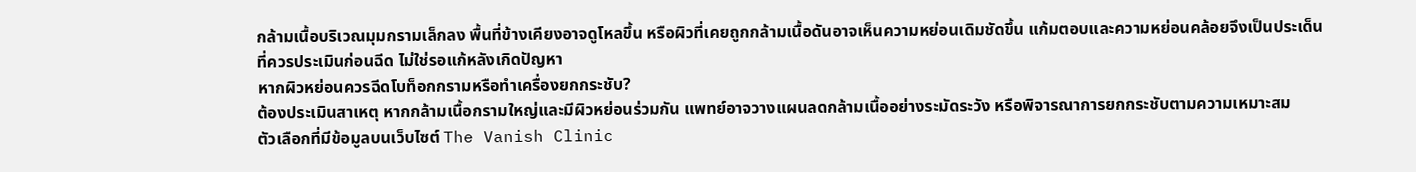กล้ามเนื้อบริเวณมุมกรามเล็กลง พื้นที่ข้างเคียงอาจดูโหลขึ้น หรือผิวที่เคยถูกกล้ามเนื้อดันอาจเห็นความหย่อนเดิมชัดขึ้น แก้มตอบและความหย่อนคล้อยจึงเป็นประเด็นที่ควรประเมินก่อนฉีด ไม่ใช่รอแก้หลังเกิดปัญหา
หากผิวหย่อนควรฉีดโบท็อกกรามหรือทำเครื่องยกกระชับ?
ต้องประเมินสาเหตุ หากกล้ามเนื้อกรามใหญ่และมีผิวหย่อนร่วมกัน แพทย์อาจวางแผนลดกล้ามเนื้ออย่างระมัดระวัง หรือพิจารณาการยกกระชับตามความเหมาะสม
ตัวเลือกที่มีข้อมูลบนเว็บไซต์ The Vanish Clinic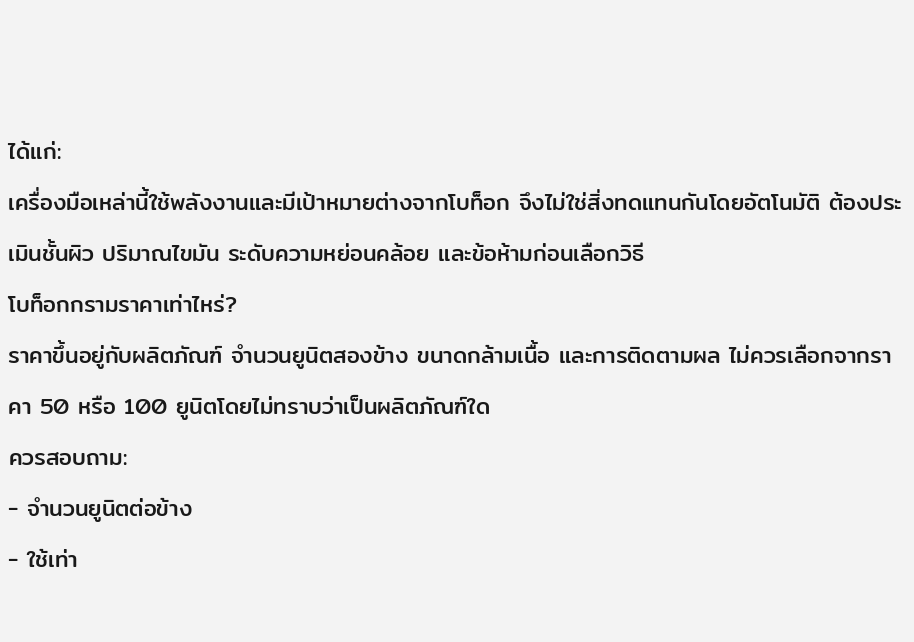ได้แก่:
เครื่องมือเหล่านี้ใช้พลังงานและมีเป้าหมายต่างจากโบท็อก จึงไม่ใช่สิ่งทดแทนกันโดยอัตโนมัติ ต้องประเมินชั้นผิว ปริมาณไขมัน ระดับความหย่อนคล้อย และข้อห้ามก่อนเลือกวิธี
โบท็อกกรามราคาเท่าไหร่?
ราคาขึ้นอยู่กับผลิตภัณฑ์ จำนวนยูนิตสองข้าง ขนาดกล้ามเนื้อ และการติดตามผล ไม่ควรเลือกจากราคา 50 หรือ 100 ยูนิตโดยไม่ทราบว่าเป็นผลิตภัณฑ์ใด
ควรสอบถาม:
- จำนวนยูนิตต่อข้าง
- ใช้เท่า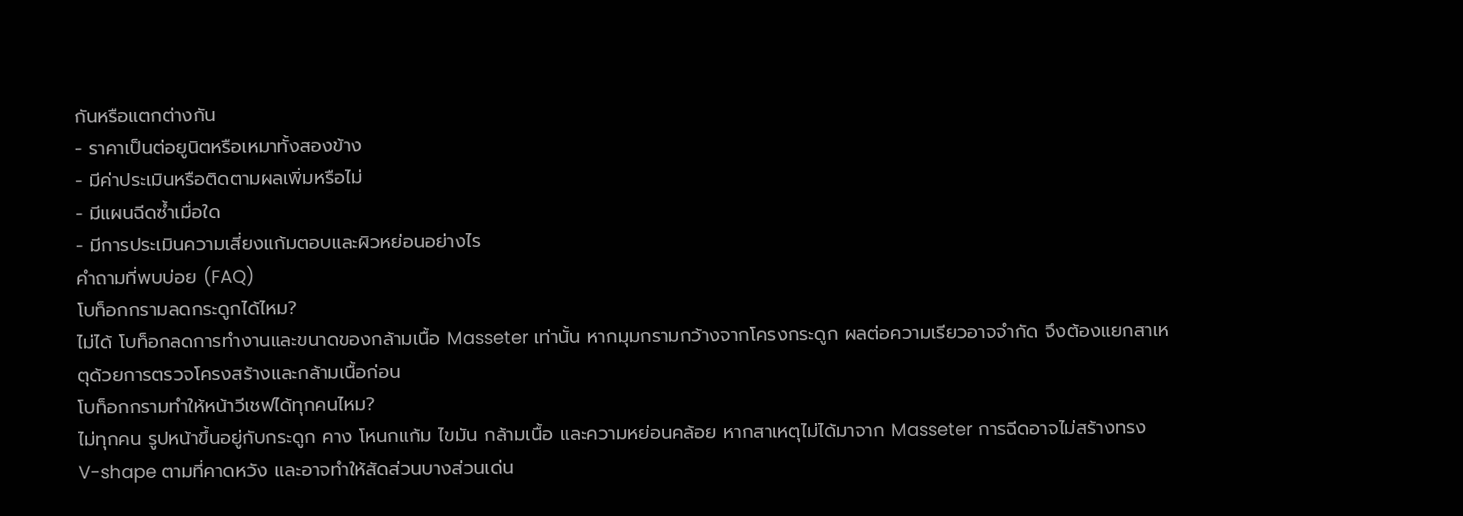กันหรือแตกต่างกัน
- ราคาเป็นต่อยูนิตหรือเหมาทั้งสองข้าง
- มีค่าประเมินหรือติดตามผลเพิ่มหรือไม่
- มีแผนฉีดซ้ำเมื่อใด
- มีการประเมินความเสี่ยงแก้มตอบและผิวหย่อนอย่างไร
คำถามที่พบบ่อย (FAQ)
โบท็อกกรามลดกระดูกได้ไหม?
ไม่ได้ โบท็อกลดการทำงานและขนาดของกล้ามเนื้อ Masseter เท่านั้น หากมุมกรามกว้างจากโครงกระดูก ผลต่อความเรียวอาจจำกัด จึงต้องแยกสาเหตุด้วยการตรวจโครงสร้างและกล้ามเนื้อก่อน
โบท็อกกรามทำให้หน้าวีเชฟได้ทุกคนไหม?
ไม่ทุกคน รูปหน้าขึ้นอยู่กับกระดูก คาง โหนกแก้ม ไขมัน กล้ามเนื้อ และความหย่อนคล้อย หากสาเหตุไม่ได้มาจาก Masseter การฉีดอาจไม่สร้างทรง V-shape ตามที่คาดหวัง และอาจทำให้สัดส่วนบางส่วนเด่น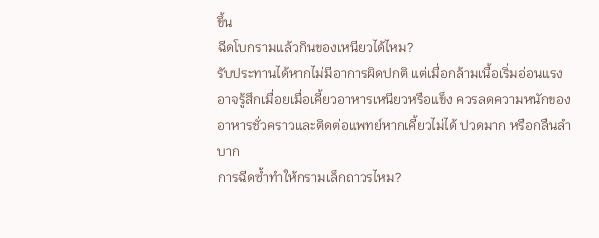ขึ้น
ฉีดโบกรามแล้วกินของเหนียวได้ไหม?
รับประทานได้หากไม่มีอาการผิดปกติ แต่เมื่อกล้ามเนื้อเริ่มอ่อนแรง อาจรู้สึกเมื่อยเมื่อเคี้ยวอาหารเหนียวหรือแข็ง ควรลดความหนักของอาหารชั่วคราวและติดต่อแพทย์หากเคี้ยวไม่ได้ ปวดมาก หรือกลืนลำบาก
การฉีดซ้ำทำให้กรามเล็กถาวรไหม?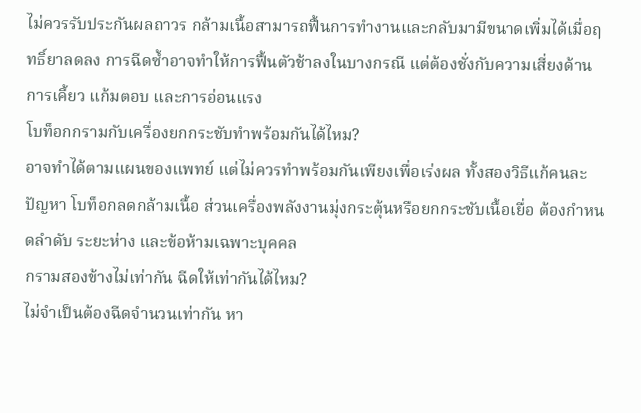ไม่ควรรับประกันผลถาวร กล้ามเนื้อสามารถฟื้นการทำงานและกลับมามีขนาดเพิ่มได้เมื่อฤทธิ์ยาลดลง การฉีดซ้ำอาจทำให้การฟื้นตัวช้าลงในบางกรณี แต่ต้องชั่งกับความเสี่ยงด้านการเคี้ยว แก้มตอบ และการอ่อนแรง
โบท็อกกรามกับเครื่องยกกระชับทำพร้อมกันได้ไหม?
อาจทำได้ตามแผนของแพทย์ แต่ไม่ควรทำพร้อมกันเพียงเพื่อเร่งผล ทั้งสองวิธีแก้คนละปัญหา โบท็อกลดกล้ามเนื้อ ส่วนเครื่องพลังงานมุ่งกระตุ้นหรือยกกระชับเนื้อเยื่อ ต้องกำหนดลำดับ ระยะห่าง และข้อห้ามเฉพาะบุคคล
กรามสองข้างไม่เท่ากัน ฉีดให้เท่ากันได้ไหม?
ไม่จำเป็นต้องฉีดจำนวนเท่ากัน หา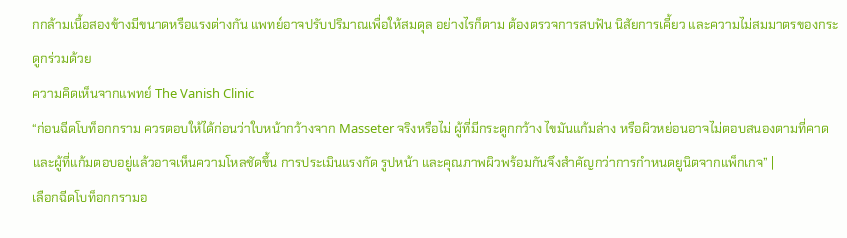กกล้ามเนื้อสองข้างมีขนาดหรือแรงต่างกัน แพทย์อาจปรับปริมาณเพื่อให้สมดุล อย่างไรก็ตาม ต้องตรวจการสบฟัน นิสัยการเคี้ยว และความไม่สมมาตรของกระดูกร่วมด้วย
ความคิดเห็นจากแพทย์ The Vanish Clinic
“ก่อนฉีดโบท็อกกราม ควรตอบให้ได้ก่อนว่าใบหน้ากว้างจาก Masseter จริงหรือไม่ ผู้ที่มีกระดูกกว้าง ไขมันแก้มล่าง หรือผิวหย่อนอาจไม่ตอบสนองตามที่คาด และผู้ที่แก้มตอบอยู่แล้วอาจเห็นความโหลชัดขึ้น การประเมินแรงกัด รูปหน้า และคุณภาพผิวพร้อมกันจึงสำคัญกว่าการกำหนดยูนิตจากแพ็กเกจ” |
เลือกฉีดโบท็อกกรามอ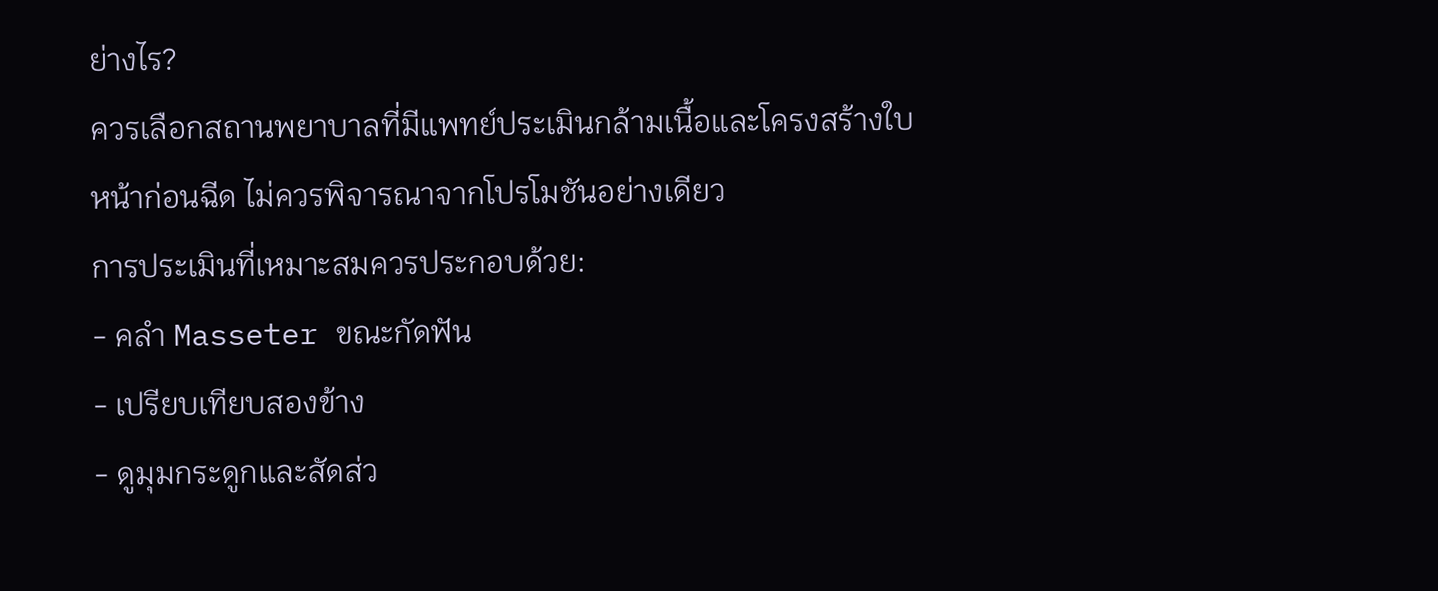ย่างไร?
ควรเลือกสถานพยาบาลที่มีแพทย์ประเมินกล้ามเนื้อและโครงสร้างใบหน้าก่อนฉีด ไม่ควรพิจารณาจากโปรโมชันอย่างเดียว
การประเมินที่เหมาะสมควรประกอบด้วย:
- คลำ Masseter ขณะกัดฟัน
- เปรียบเทียบสองข้าง
- ดูมุมกระดูกและสัดส่ว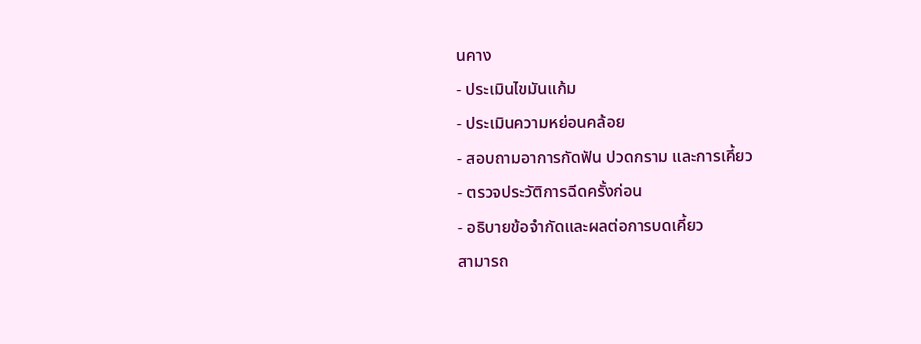นคาง
- ประเมินไขมันแก้ม
- ประเมินความหย่อนคล้อย
- สอบถามอาการกัดฟัน ปวดกราม และการเคี้ยว
- ตรวจประวัติการฉีดครั้งก่อน
- อธิบายข้อจำกัดและผลต่อการบดเคี้ยว
สามารถ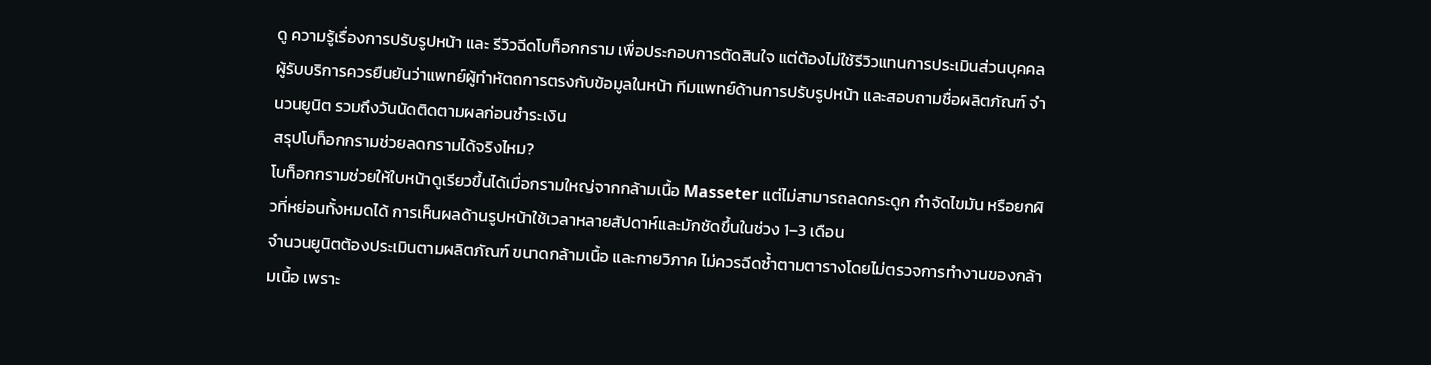ดู ความรู้เรื่องการปรับรูปหน้า และ รีวิวฉีดโบท็อกกราม เพื่อประกอบการตัดสินใจ แต่ต้องไม่ใช้รีวิวแทนการประเมินส่วนบุคคล
ผู้รับบริการควรยืนยันว่าแพทย์ผู้ทำหัตถการตรงกับข้อมูลในหน้า ทีมแพทย์ด้านการปรับรูปหน้า และสอบถามชื่อผลิตภัณฑ์ จำนวนยูนิต รวมถึงวันนัดติดตามผลก่อนชำระเงิน
สรุปโบท็อกกรามช่วยลดกรามได้จริงไหม?
โบท็อกกรามช่วยให้ใบหน้าดูเรียวขึ้นได้เมื่อกรามใหญ่จากกล้ามเนื้อ Masseter แต่ไม่สามารถลดกระดูก กำจัดไขมัน หรือยกผิวที่หย่อนทั้งหมดได้ การเห็นผลด้านรูปหน้าใช้เวลาหลายสัปดาห์และมักชัดขึ้นในช่วง 1–3 เดือน
จำนวนยูนิตต้องประเมินตามผลิตภัณฑ์ ขนาดกล้ามเนื้อ และกายวิภาค ไม่ควรฉีดซ้ำตามตารางโดยไม่ตรวจการทำงานของกล้ามเนื้อ เพราะ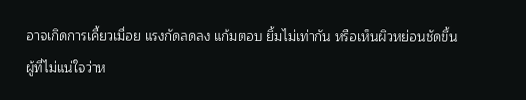อาจเกิดการเคี้ยวเมื่อย แรงกัดลดลง แก้มตอบ ยิ้มไม่เท่ากัน หรือเห็นผิวหย่อนชัดขึ้น
ผู้ที่ไม่แน่ใจว่าห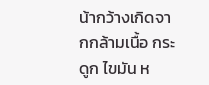น้ากว้างเกิดจากกล้ามเนื้อ กระดูก ไขมัน ห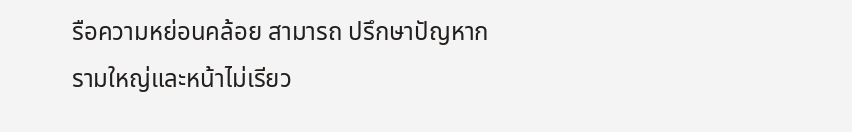รือความหย่อนคล้อย สามารถ ปรึกษาปัญหากรามใหญ่และหน้าไม่เรียว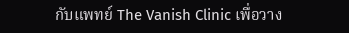กับแพทย์ The Vanish Clinic เพื่อวาง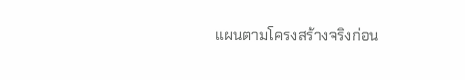แผนตามโครงสร้างจริงก่อน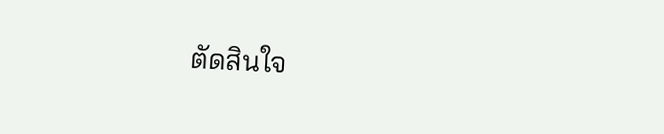ตัดสินใจ